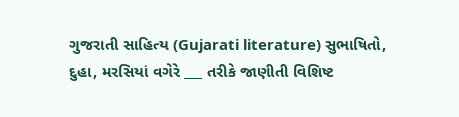ગુજરાતી સાહિત્ય (Gujarati literature) સુભાષિતો, દુહા, મરસિયાં વગેરે ___ તરીકે જાણીતી વિશિષ્ટ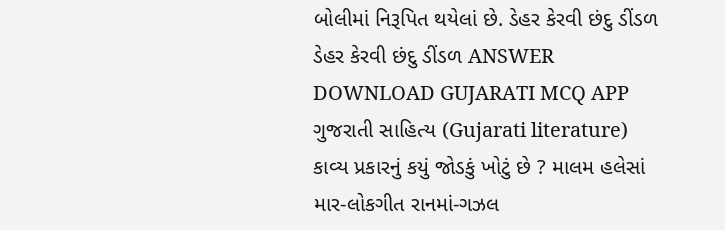બોલીમાં નિરૂપિત થયેલાં છે. ડેહર કેરવી છંદુ ડીંડળ ડેહર કેરવી છંદુ ડીંડળ ANSWER DOWNLOAD GUJARATI MCQ APP
ગુજરાતી સાહિત્ય (Gujarati literature) કાવ્ય પ્રકારનું કયું જોડકું ખોટું છે ? માલમ હલેસાં માર-લોકગીત રાનમાં-ગઝલ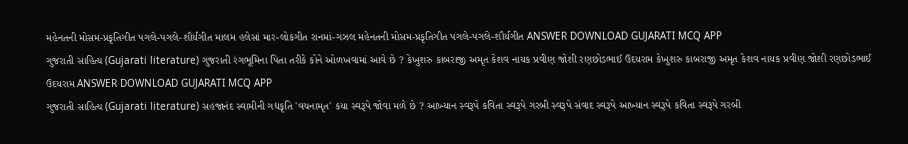મહેનતની મોસમ-પ્રકૃતિગીત પગલે-પગલે-શૌર્યગીત માલમ હલેસાં માર-લોકગીત રાનમાં-ગઝલ મહેનતની મોસમ-પ્રકૃતિગીત પગલે-પગલે-શૌર્યગીત ANSWER DOWNLOAD GUJARATI MCQ APP
ગુજરાતી સાહિત્ય (Gujarati literature) ગુજરાતી રંગભૂમિના પિતા તરીકે કોને ઓળખવામાં આવે છે ? કેખુશરુ કાબરાજી અમૃત કેશવ નાયક પ્રવીણ જોશી રણછોડભાઈ ઉદયરામ કેખુશરુ કાબરાજી અમૃત કેશવ નાયક પ્રવીણ જોશી રણછોડભાઈ ઉદયરામ ANSWER DOWNLOAD GUJARATI MCQ APP
ગુજરાતી સાહિત્ય (Gujarati literature) સહજાનંદ સ્વામીની ગદ્યકૃતિ 'વચનામૃત' કયા સ્વરૂપે જોવા મળે છે ? આખ્યાન સ્વરૂપે કવિતા સ્વરૂપે ગરબી સ્વરૂપે સંવાદ સ્વરૂપે આખ્યાન સ્વરૂપે કવિતા સ્વરૂપે ગરબી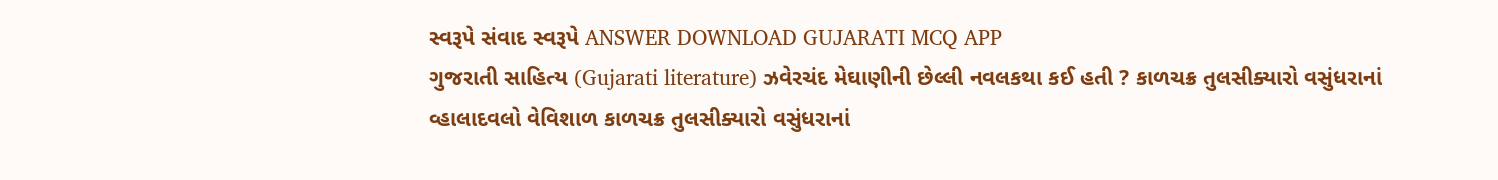સ્વરૂપે સંવાદ સ્વરૂપે ANSWER DOWNLOAD GUJARATI MCQ APP
ગુજરાતી સાહિત્ય (Gujarati literature) ઝવેરચંદ મેઘાણીની છેલ્લી નવલકથા કઈ હતી ? કાળચક્ર તુલસીક્યારો વસુંધરાનાં વ્હાલાદવલો વેવિશાળ કાળચક્ર તુલસીક્યારો વસુંધરાનાં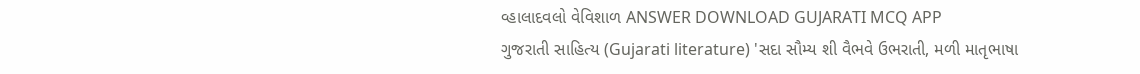વ્હાલાદવલો વેવિશાળ ANSWER DOWNLOAD GUJARATI MCQ APP
ગુજરાતી સાહિત્ય (Gujarati literature) 'સદા સૌમ્ય શી વૈભવે ઉભરાતી, મળી માતૃભાષા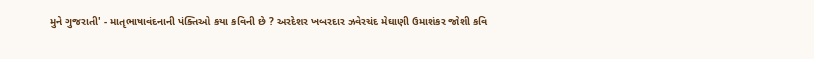મુને ગુજરાતી' - માતૃભાષાવંદનાની પંક્તિઓ કયા કવિની છે ? અરદેશર ખબરદાર ઝવેરચંદ મેઘાણી ઉમાશંકર જોશી કવિ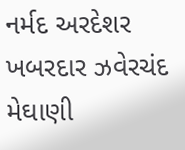નર્મદ અરદેશર ખબરદાર ઝવેરચંદ મેઘાણી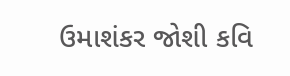ઉમાશંકર જોશી કવિ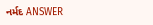નર્મદ ANSWER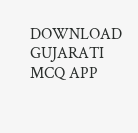DOWNLOAD GUJARATI MCQ APP